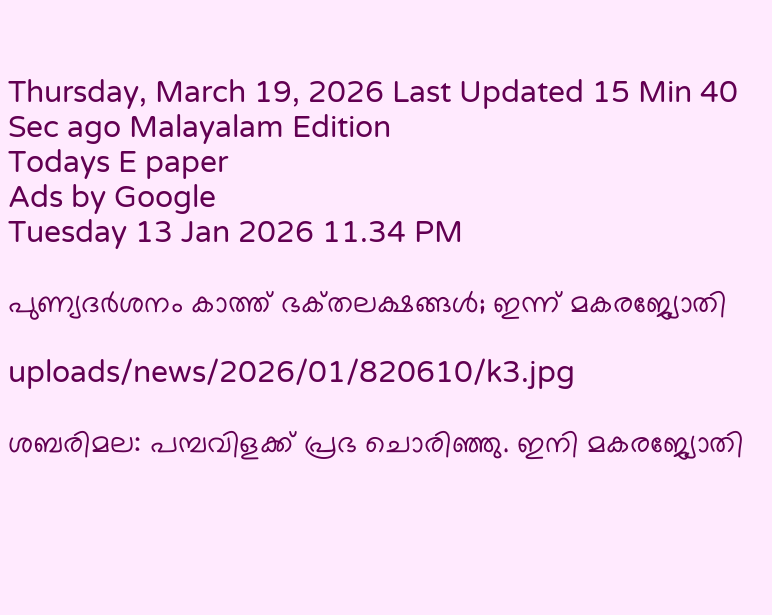Thursday, March 19, 2026 Last Updated 15 Min 40 Sec ago Malayalam Edition
Todays E paper
Ads by Google
Tuesday 13 Jan 2026 11.34 PM

പുണ്യദര്‍ശനം കാത്ത്‌ ഭക്‌തലക്ഷങ്ങള്‍; ഇന്ന്‌ മകരജ്യോതി

uploads/news/2026/01/820610/k3.jpg

ശബരിമല: പമ്പവിളക്ക്‌ പ്രഭ ചൊരിഞ്ഞു. ഇനി മകരജ്യോതി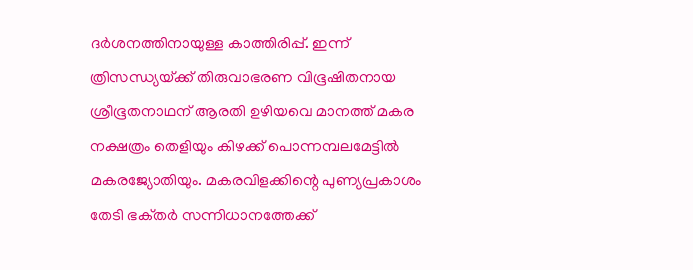ദര്‍ശനത്തിനായുള്ള കാത്തിരിപ്പ്‌. ഇന്ന്‌ ത്രിസന്ധ്യയ്‌ക്ക്‌ തിരുവാഭരണ വിഭൂഷിതനായ ശ്രീഭൂതനാഥന്‌ ആരതി ഉഴിയവെ മാനത്ത്‌ മകര നക്ഷത്രം തെളിയും കിഴക്ക്‌ പൊന്നമ്പലമേട്ടില്‍ മകരജ്യോതിയും. മകരവിളക്കിന്റെ പുണ്യപ്രകാശം തേടി ഭക്‌തര്‍ സന്നിധാനത്തേക്ക്‌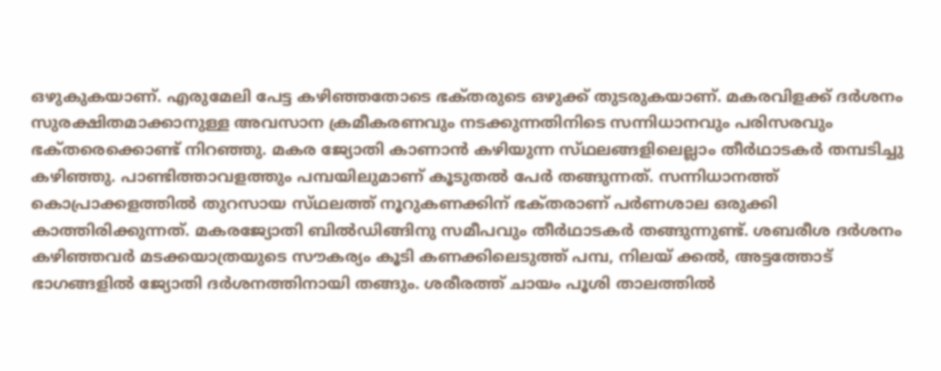ഒഴുകുകയാണ്‌. എരുമേലി പേട്ട കഴിഞ്ഞതോടെ ഭക്‌തരുടെ ഒഴുക്ക്‌ തുടരുകയാണ്‌. മകരവിളക്ക്‌ ദര്‍ശനം സുരക്ഷിതമാക്കാനുള്ള അവസാന ക്രമീകരണവും നടക്കുന്നതിനിടെ സന്നിധാനവും പരിസരവും ഭക്‌തരെക്കൊണ്ട്‌ നിറഞ്ഞു. മകര ജ്യോതി കാണാന്‍ കഴിയുന്ന സ്‌ഥലങ്ങളിലെല്ലാം തീര്‍ഥാടകര്‍ തമ്പടിച്ചു കഴിഞ്ഞു. പാണ്ടിത്താവളത്തും പമ്പയിലുമാണ്‌ കൂടുതല്‍ പേര്‍ തങ്ങുന്നത്‌. സന്നിധാനത്ത്‌ കൊപ്രാക്കളത്തില്‍ തുറസായ സ്‌ഥലത്ത്‌ നൂറുകണക്കിന്‌ ഭക്‌തരാണ്‌ പര്‍ണശാല ഒരുക്കി കാത്തിരിക്കുന്നത്‌. മകരജ്യോതി ബില്‍ഡിങ്ങിനു സമീപവും തീര്‍ഥാടകര്‍ തങ്ങുന്നുണ്ട്‌. ശബരീശ ദര്‍ശനം കഴിഞ്ഞവര്‍ മടക്കയാത്രയുടെ സൗകര്യം കൂടി കണക്കിലെടുത്ത്‌ പമ്പ, നിലയ്‌ ക്കല്‍, അട്ടത്തോട്‌ ഭാഗങ്ങളില്‍ ജ്യോതി ദര്‍ശനത്തിനായി തങ്ങും. ശരീരത്ത്‌ ചായം പൂശി താലത്തില്‍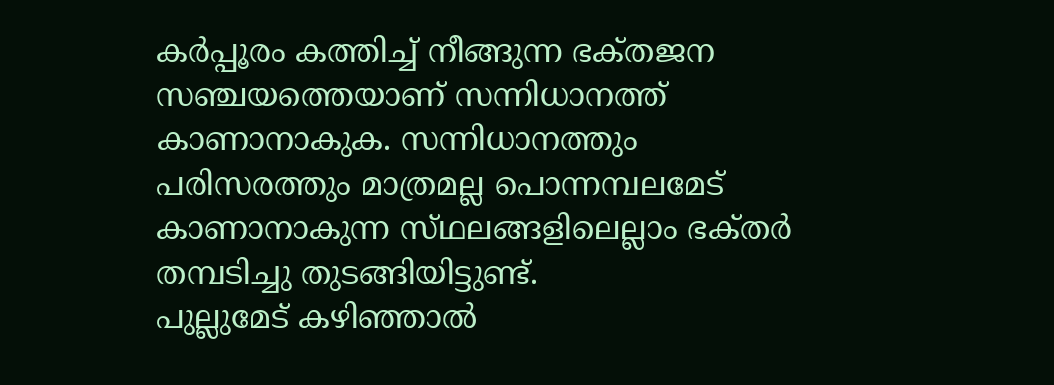കര്‍പ്പൂരം കത്തിച്ച്‌ നീങ്ങുന്ന ഭക്‌തജന സഞ്ചയത്തെയാണ്‌ സന്നിധാനത്ത്‌ കാണാനാകുക. സന്നിധാനത്തും പരിസരത്തും മാത്രമല്ല പൊന്നമ്പലമേട്‌ കാണാനാകുന്ന സ്‌ഥലങ്ങളിലെല്ലാം ഭക്‌തര്‍ തമ്പടിച്ചു തുടങ്ങിയിട്ടുണ്ട്‌.
പുല്ലുമേട്‌ കഴിഞ്ഞാല്‍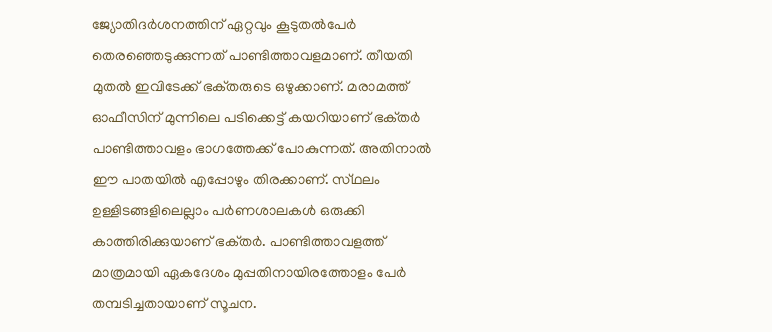ജ്യോതിദര്‍ശനത്തിന്‌ ഏറ്റവും കൂടുതല്‍പേര്‍ തെരഞ്ഞെടുക്കുന്നത്‌ പാണ്ടിത്താവളമാണ്‌. തീയതി മുതല്‍ ഇവിടേക്ക്‌ ഭക്‌തരുടെ ഒഴുക്കാണ്‌. മരാമത്ത്‌ ഓഫീസിന്‌ മുന്നിലെ പടിക്കെട്ട്‌ കയറിയാണ്‌ ഭക്‌തര്‍ പാണ്ടിത്താവളം ഭാഗത്തേക്ക്‌ പോകുന്നത്‌. അതിനാല്‍ ഈ പാതയില്‍ എപ്പോഴും തിരക്കാണ്‌. സ്‌ഥലം ഉള്ളിടങ്ങളിലെല്ലാം പര്‍ണശാലകള്‍ ഒരുക്കി കാത്തിരിക്കുയാണ്‌ ഭക്‌തര്‍. പാണ്ടിത്താവളത്ത്‌ മാത്രമായി ഏകദേശം മുപ്പതിനായിരത്തോളം പേര്‍ തമ്പടിച്ചതായാണ്‌ സൂചന.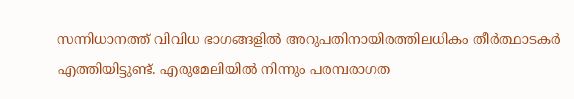സന്നിധാനത്ത്‌ വിവിധ ഭാഗങ്ങളില്‍ അറുപതിനായിരത്തിലധികം തീര്‍ത്ഥാടകര്‍ എത്തിയിട്ടുണ്ട്‌. എരുമേലിയില്‍ നിന്നും പരമ്പരാഗത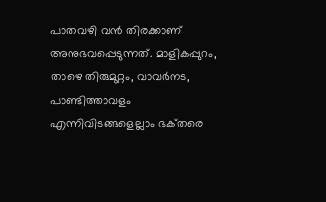പാതവഴി വന്‍ തിരക്കാണ്‌ അനുഭവപ്പെടുന്നത്‌. മാളികപ്പുറം, താഴെ തിരുമുറ്റം, വാവര്‍നട, പാണ്ടിത്താവളം എന്നിവിടങ്ങളെല്ലാം ഭക്‌തരെ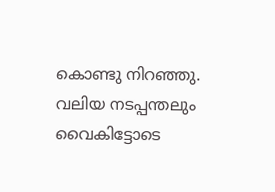കൊണ്ടു നിറഞ്ഞു. വലിയ നടപ്പന്തലും വൈകിട്ടോടെ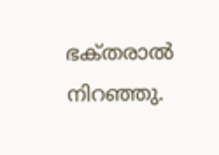ഭക്‌തരാല്‍ നിറഞ്ഞു.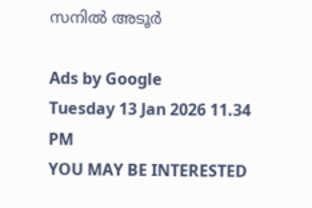സനില്‍ അടൂര്‍

Ads by Google
Tuesday 13 Jan 2026 11.34 PM
YOU MAY BE INTERESTED